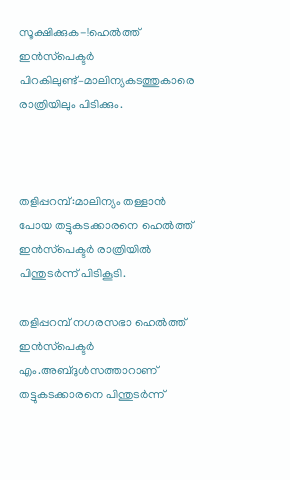സൂക്ഷിക്കുക-!ഹെല്‍ത്ത് ഇന്‍സ്‌പെക്ടര്‍ പിറകിലുണ്ട്–മാലിന്യകടത്തുകാരെ രാത്രിയിലും പിടിക്കും.



തളിപ്പറമ്പ്:മാലിന്യം തള്ളാന്‍ പോയ തട്ടുകടക്കാരനെ ഹെല്‍ത്ത് ഇന്‍സ്‌പെക്ടര്‍ രാത്രിയില്‍ പിന്തുടര്‍ന്ന് പിടികൂടി.

തളിപ്പറമ്പ് നഗരസഭാ ഹെല്‍ത്ത് ഇന്‍സ്‌പെക്ടര്‍ എം.അബ്ദുള്‍സത്താറാണ് തട്ടുകടക്കാരനെ പിന്തുടര്‍ന്ന്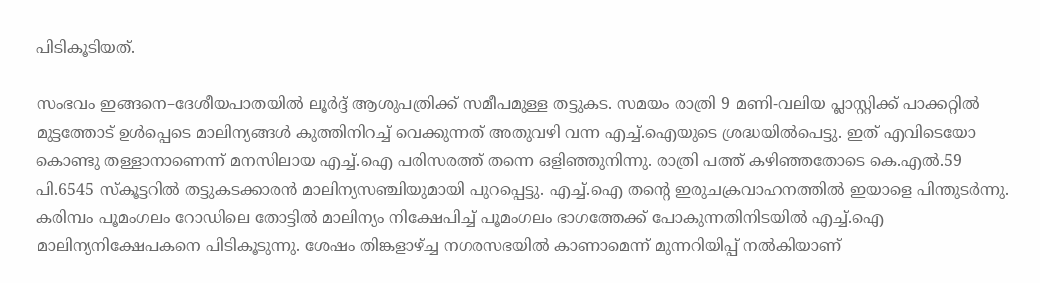പിടികൂടിയത്.

സംഭവം ഇങ്ങനെ–ദേശീയപാതയില്‍ ലൂര്‍ദ്ദ് ആശുപത്രിക്ക് സമീപമുള്ള തട്ടുകട. സമയം രാത്രി 9 മണി-വലിയ പ്ലാസ്റ്റിക്ക് പാക്കറ്റില്‍ മുട്ടത്തോട് ഉള്‍പ്പെടെ മാലിന്യങ്ങള്‍ കുത്തിനിറച്ച് വെക്കുന്നത് അതുവഴി വന്ന എച്ച്.ഐയുടെ ശ്രദ്ധയില്‍പെട്ടു. ഇത് എവിടെയോ കൊണ്ടു തള്ളാനാണെന്ന് മനസിലായ എച്ച്.ഐ പരിസരത്ത് തന്നെ ഒളിഞ്ഞുനിന്നു. രാത്രി പത്ത് കഴിഞ്ഞതോടെ കെ.എല്‍.59 പി.6545 സ്‌കൂട്ടറില്‍ തട്ടുകടക്കാരന്‍ മാലിന്യസഞ്ചിയുമായി പുറപ്പെട്ടു. എച്ച്.ഐ തന്റെ ഇരുചക്രവാഹനത്തില്‍ ഇയാളെ പിന്തുടര്‍ന്നു. കരിമ്പം പൂമംഗലം റോഡിലെ തോട്ടില്‍ മാലിന്യം നിക്ഷേപിച്ച് പൂമംഗലം ഭാഗത്തേക്ക് പോകുന്നതിനിടയില്‍ എച്ച്.ഐ മാലിന്യനിക്ഷേപകനെ പിടികൂടുന്നു. ശേഷം തിങ്കളാഴ്ച്ച നഗരസഭയില്‍ കാണാമെന്ന് മുന്നറിയിപ്പ് നല്‍കിയാണ്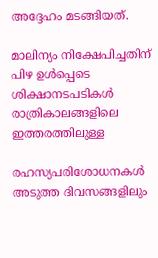അദ്ദേഹം മടങ്ങിയത്.

മാലിന്യം നിക്ഷേപിച്ചതിന് പിഴ ഉള്‍പ്പെടെ ശിക്ഷാനടപടികള്‍ രാത്രികാലങ്ങളിലെ ഇത്തരത്തിലുള്ള

രഹസ്യപരിശോധനകള്‍ അടുത്ത ദിവസങ്ങളിലും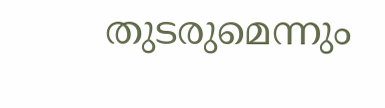തുടരുമെന്നും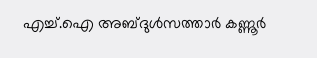എച്ച്.ഐ അബ്ദുള്‍സത്താര്‍ കണ്ണൂര്‍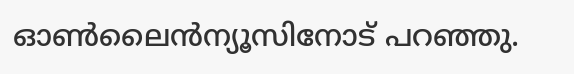ഓണ്‍ലൈന്‍ന്യൂസിനോട് പറഞ്ഞു.